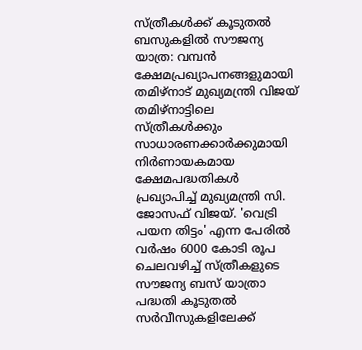സ്ത്രീകൾക്ക് കൂടുതൽ ബസുകളിൽ സൗജന്യ യാത്ര: വമ്പൻ ക്ഷേമപ്രഖ്യാപനങ്ങളുമായി തമിഴ്നാട് മുഖ്യമന്ത്രി വിജയ്
തമിഴ്നാട്ടിലെ സ്ത്രീകൾക്കും സാധാരണക്കാർക്കുമായി നിർണായകമായ ക്ഷേമപദ്ധതികൾ പ്രഖ്യാപിച്ച് മുഖ്യമന്ത്രി സി. ജോസഫ് വിജയ്. 'വെട്രി പയന തിട്ടം' എന്ന പേരിൽ വർഷം 6000 കോടി രൂപ ചെലവഴിച്ച് സ്ത്രീകളുടെ സൗജന്യ ബസ് യാത്രാ പദ്ധതി കൂടുതൽ സർവീസുകളിലേക്ക്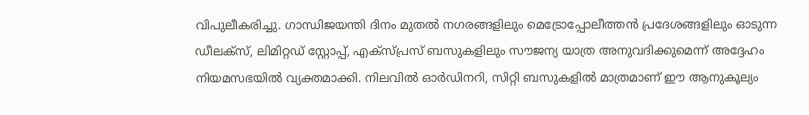വിപുലീകരിച്ചു. ഗാന്ധിജയന്തി ദിനം മുതൽ നഗരങ്ങളിലും മെട്രോപ്പോലീത്തൻ പ്രദേശങ്ങളിലും ഓടുന്ന ഡീലക്സ്, ലിമിറ്റഡ് സ്റ്റോപ്പ്, എക്സ്പ്രസ് ബസുകളിലും സൗജന്യ യാത്ര അനുവദിക്കുമെന്ന് അദ്ദേഹം നിയമസഭയിൽ വ്യക്തമാക്കി. നിലവിൽ ഓർഡിനറി, സിറ്റി ബസുകളിൽ മാത്രമാണ് ഈ ആനുകൂല്യം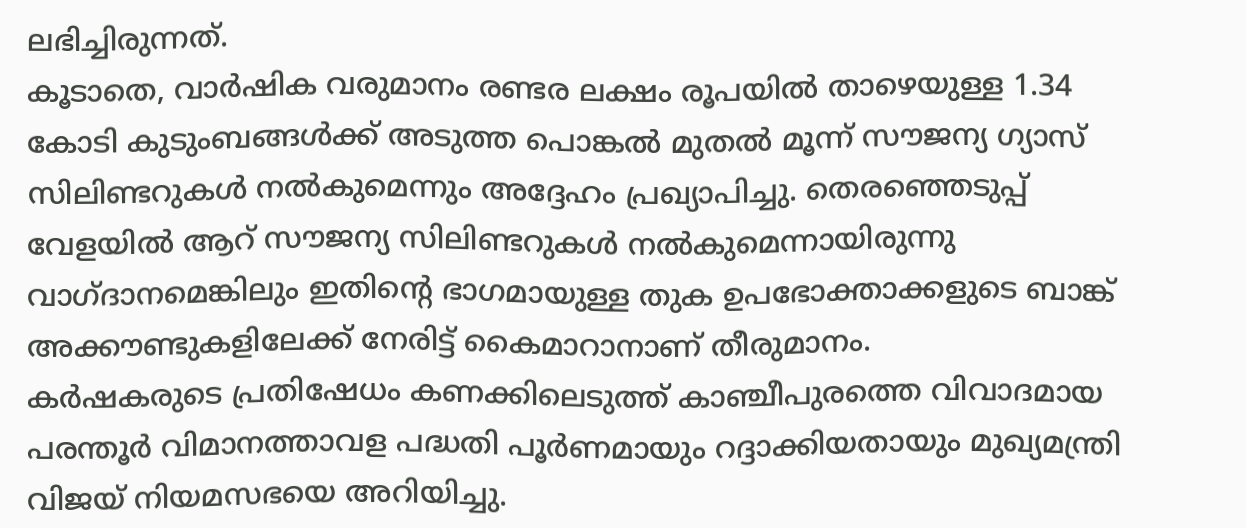ലഭിച്ചിരുന്നത്.
കൂടാതെ, വാർഷിക വരുമാനം രണ്ടര ലക്ഷം രൂപയിൽ താഴെയുള്ള 1.34 കോടി കുടുംബങ്ങൾക്ക് അടുത്ത പൊങ്കൽ മുതൽ മൂന്ന് സൗജന്യ ഗ്യാസ് സിലിണ്ടറുകൾ നൽകുമെന്നും അദ്ദേഹം പ്രഖ്യാപിച്ചു. തെരഞ്ഞെടുപ്പ് വേളയിൽ ആറ് സൗജന്യ സിലിണ്ടറുകൾ നൽകുമെന്നായിരുന്നു വാഗ്ദാനമെങ്കിലും ഇതിന്റെ ഭാഗമായുള്ള തുക ഉപഭോക്താക്കളുടെ ബാങ്ക് അക്കൗണ്ടുകളിലേക്ക് നേരിട്ട് കൈമാറാനാണ് തീരുമാനം.
കർഷകരുടെ പ്രതിഷേധം കണക്കിലെടുത്ത് കാഞ്ചീപുരത്തെ വിവാദമായ പരന്തൂർ വിമാനത്താവള പദ്ധതി പൂർണമായും റദ്ദാക്കിയതായും മുഖ്യമന്ത്രി വിജയ് നിയമസഭയെ അറിയിച്ചു.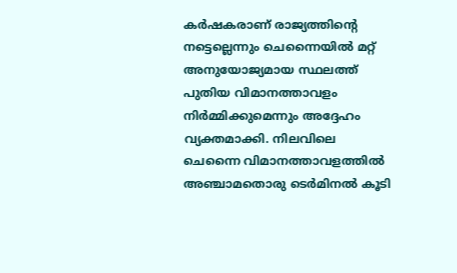കർഷകരാണ് രാജ്യത്തിന്റെ നട്ടെല്ലെന്നും ചെന്നൈയിൽ മറ്റ് അനുയോജ്യമായ സ്ഥലത്ത് പുതിയ വിമാനത്താവളം നിർമ്മിക്കുമെന്നും അദ്ദേഹം വ്യക്തമാക്കി. നിലവിലെ ചെന്നൈ വിമാനത്താവളത്തിൽ അഞ്ചാമതൊരു ടെർമിനൽ കൂടി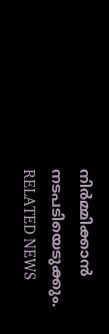നിർമ്മിക്കാൻ നടപടിയെടുക്കും.
RELATED NEWS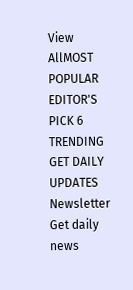View AllMOST POPULAR
EDITOR'S PICK 6
TRENDING
GET DAILY UPDATES
Newsletter
Get daily news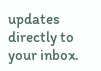updates directly to your inbox.